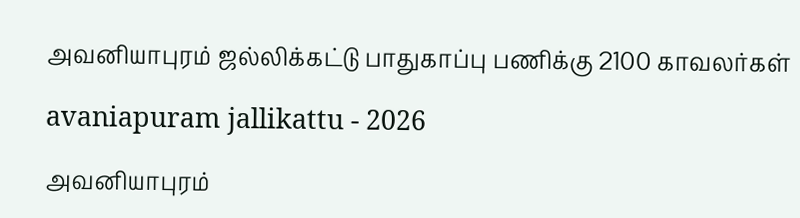அவனியாபுரம் ஜல்லிக்கட்டு பாதுகாப்பு பணிக்கு 2100 காவலர்கள்

avaniapuram jallikattu - 2026

அவனியாபுரம்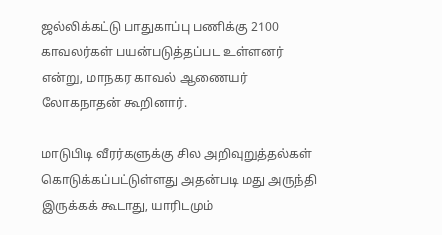ஜல்லிக்கட்டு பாதுகாப்பு பணிக்கு 2100 காவலர்கள் பயன்படுத்தப்பட உள்ளனர் என்று, மாநகர காவல் ஆணையர் லோகநாதன் கூறினார்.

மாடுபிடி வீரர்களுக்கு சில அறிவுறுத்தல்கள் கொடுக்கப்பட்டுள்ளது அதன்படி மது அருந்தி இருக்கக் கூடாது, யாரிடமும்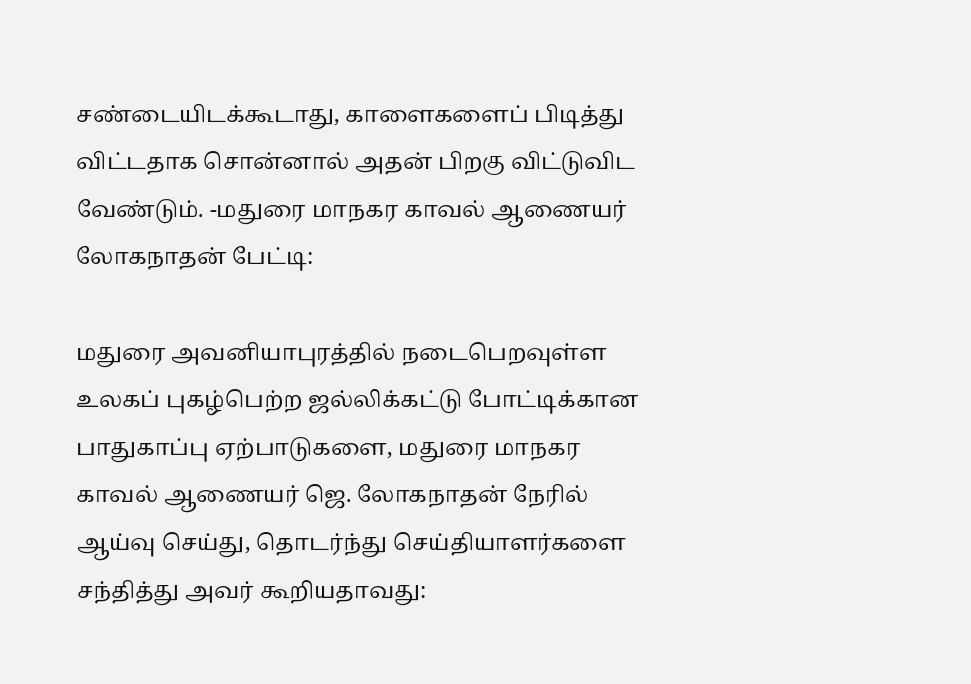சண்டையிடக்கூடாது, காளைகளைப் பிடித்து விட்டதாக சொன்னால் அதன் பிறகு விட்டுவிட வேண்டும். -மதுரை மாநகர காவல் ஆணையர் லோகநாதன் பேட்டி:

மதுரை அவனியாபுரத்தில் நடைபெறவுள்ள உலகப் புகழ்பெற்ற ஜல்லிக்கட்டு போட்டிக்கான பாதுகாப்பு ஏற்பாடுகளை, மதுரை மாநகர காவல் ஆணையர் ஜெ. லோகநாதன் நேரில் ஆய்வு செய்து, தொடர்ந்து செய்தியாளர்களை சந்தித்து அவர் கூறியதாவது: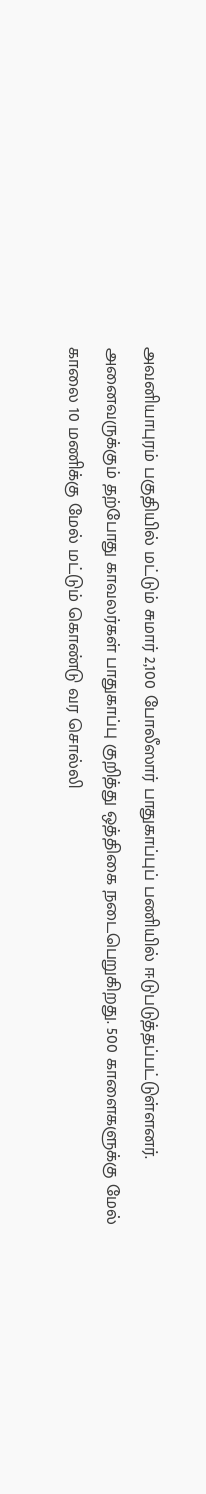அவனியாபுரம் பகுதியில் மட்டும் சுமார் 2,100 போலீஸார் பாதுகாப்புப் பணியில் ஈடுபடுத்தப்பட்டுள்ளனர். அனைவருக்கும் தற்போது காவலர்கள் பாதுகாப்பு குறித்து ஒத்திகை நடைபெறுகிறது. 500 காளைகளுக்கு மேல் காலை 10 மணிக்கு மேல் மட்டும் கொண்டு வர சொல்லி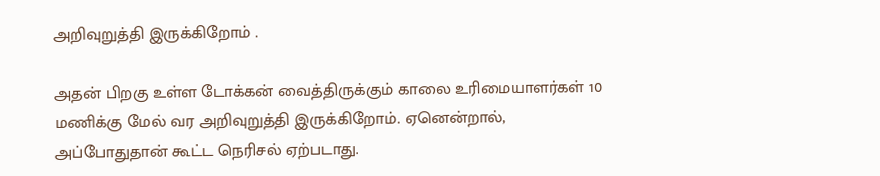அறிவுறுத்தி இருக்கிறோம் .

அதன் பிறகு உள்ள டோக்கன் வைத்திருக்கும் காலை உரிமையாளர்கள் 10 மணிக்கு மேல் வர அறிவுறுத்தி இருக்கிறோம். ஏனென்றால், அப்போதுதான் கூட்ட நெரிசல் ஏற்படாது.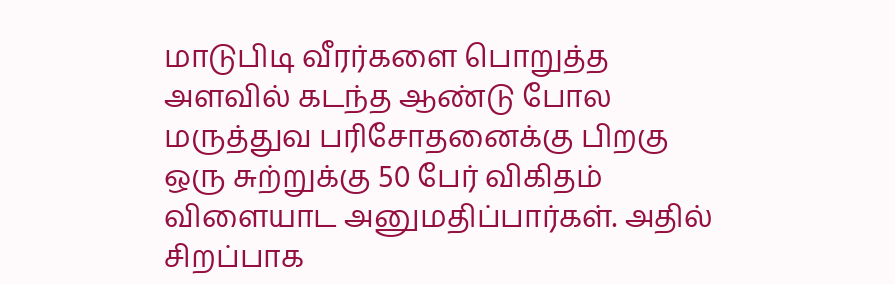மாடுபிடி வீரர்களை பொறுத்த அளவில் கடந்த ஆண்டு போல மருத்துவ பரிசோதனைக்கு பிறகு ஒரு சுற்றுக்கு 50 பேர் விகிதம் விளையாட அனுமதிப்பார்கள். அதில் சிறப்பாக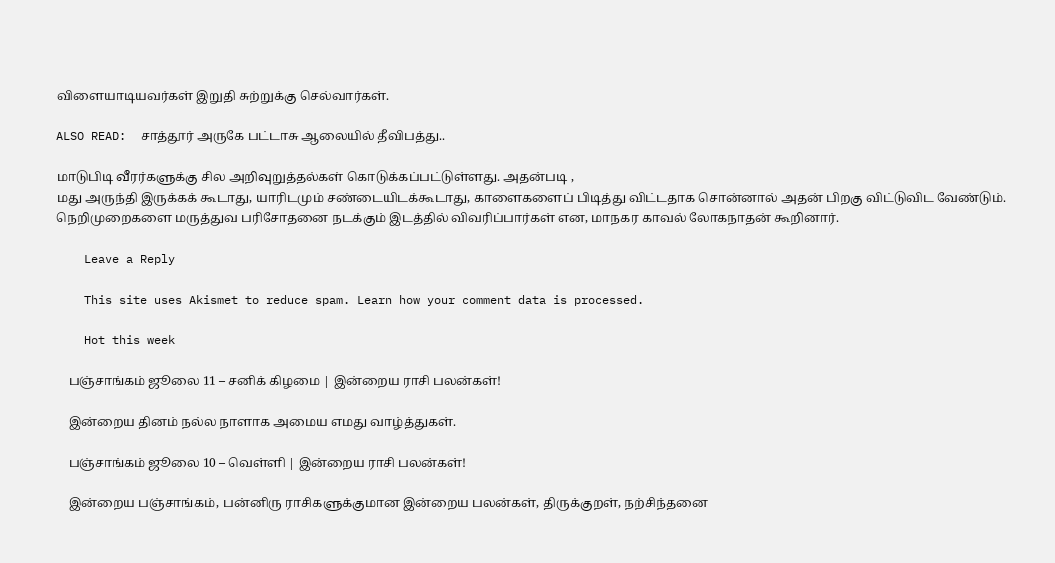விளையாடியவர்கள் இறுதி சுற்றுக்கு செல்வார்கள்.

ALSO READ:  சாத்தூர் அருகே பட்டாசு ஆலையில் தீவிபத்து..

மாடுபிடி வீரர்களுக்கு சில அறிவுறுத்தல்கள் கொடுக்கப்பட்டுள்ளது. அதன்படி ,
மது அருந்தி இருக்கக் கூடாது, யாரிடமும் சண்டையிடக்கூடாது, காளைகளைப் பிடித்து விட்டதாக சொன்னால் அதன் பிறகு விட்டுவிட வேண்டும். நெறிமுறைகளை மருத்துவ பரிசோதனை நடக்கும் இடத்தில் விவரிப்பார்கள் என, மாநகர காவல் லோகநாதன் கூறினார்.

    Leave a Reply

    This site uses Akismet to reduce spam. Learn how your comment data is processed.

    Hot this week

    பஞ்சாங்கம் ஜூலை 11 – சனிக் கிழமை | இன்றைய ராசி பலன்கள்!

    இன்றைய தினம் நல்ல நாளாக அமைய எமது வாழ்த்துகள்.

    பஞ்சாங்கம் ஜூலை 10 – வெள்ளி | இன்றைய ராசி பலன்கள்!

    இன்றைய பஞ்சாங்கம், பன்னிரு ராசிகளுக்குமான இன்றைய பலன்கள், திருக்குறள், நற்சிந்தனை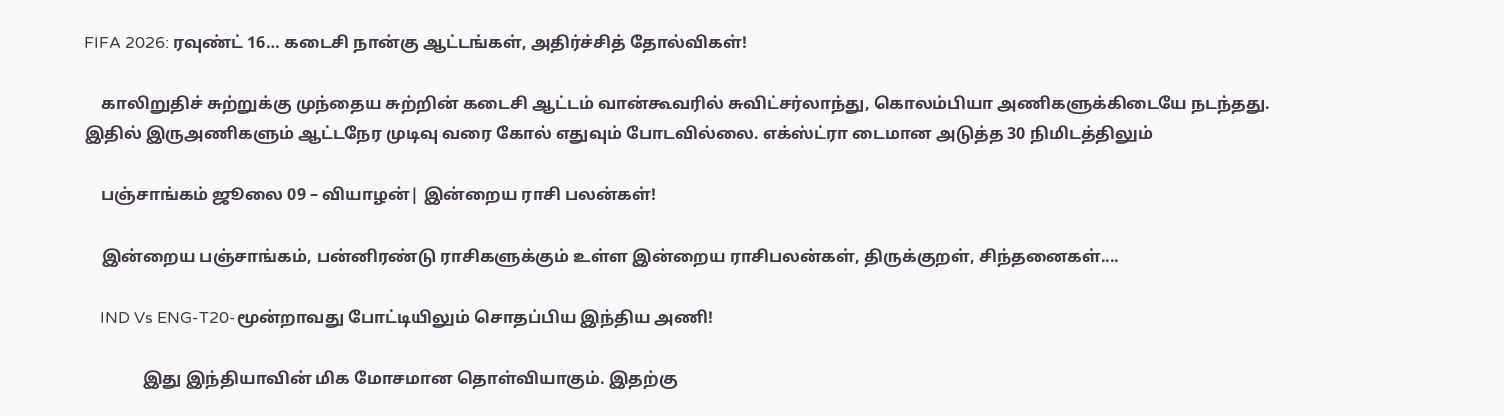FIFA 2026: ரவுண்ட் 16… கடைசி நான்கு ஆட்டங்கள், அதிர்ச்சித் தோல்விகள்!

    காலிறுதிச் சுற்றுக்கு முந்தைய சுற்றின் கடைசி ஆட்டம் வான்கூவரில் சுவிட்சர்லாந்து, கொலம்பியா அணிகளுக்கிடையே நடந்தது. இதில் இருஅணிகளும் ஆட்டநேர முடிவு வரை கோல் எதுவும் போடவில்லை. எக்ஸ்ட்ரா டைமான அடுத்த 30 நிமிடத்திலும்

    பஞ்சாங்கம் ஜூலை 09 – வியாழன்| இன்றைய ராசி பலன்கள்!

    இன்றைய பஞ்சாங்கம், பன்னிரண்டு ராசிகளுக்கும் உள்ள இன்றைய ராசிபலன்கள், திருக்குறள், சிந்தனைகள்....

    IND Vs ENG-T20-மூன்றாவது போட்டியிலும் சொதப்பிய இந்திய அணி!

              இது இந்தியாவின் மிக மோசமான தொள்வியாகும். இதற்கு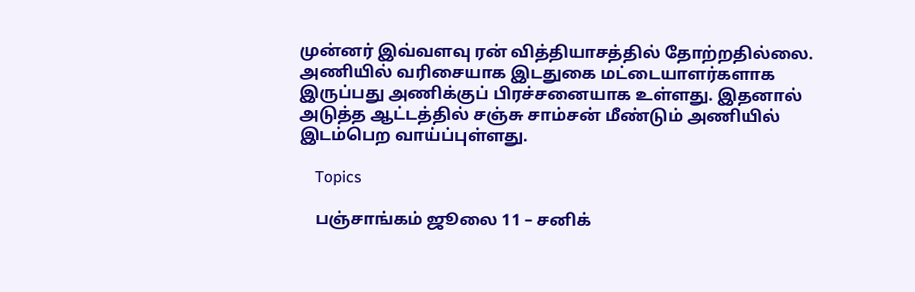முன்னர் இவ்வளவு ரன் வித்தியாசத்தில் தோற்றதில்லை. அணியில் வரிசையாக இடதுகை மட்டையாளர்களாக இருப்பது அணிக்குப் பிரச்சனையாக உள்ளது. இதனால் அடுத்த ஆட்டத்தில் சஞ்சு சாம்சன் மீண்டும் அணியில் இடம்பெற வாய்ப்புள்ளது.

    Topics

    பஞ்சாங்கம் ஜூலை 11 – சனிக்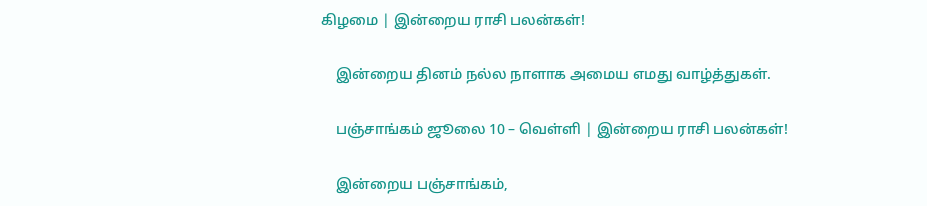கிழமை | இன்றைய ராசி பலன்கள்!

    இன்றைய தினம் நல்ல நாளாக அமைய எமது வாழ்த்துகள்.

    பஞ்சாங்கம் ஜூலை 10 – வெள்ளி | இன்றைய ராசி பலன்கள்!

    இன்றைய பஞ்சாங்கம்,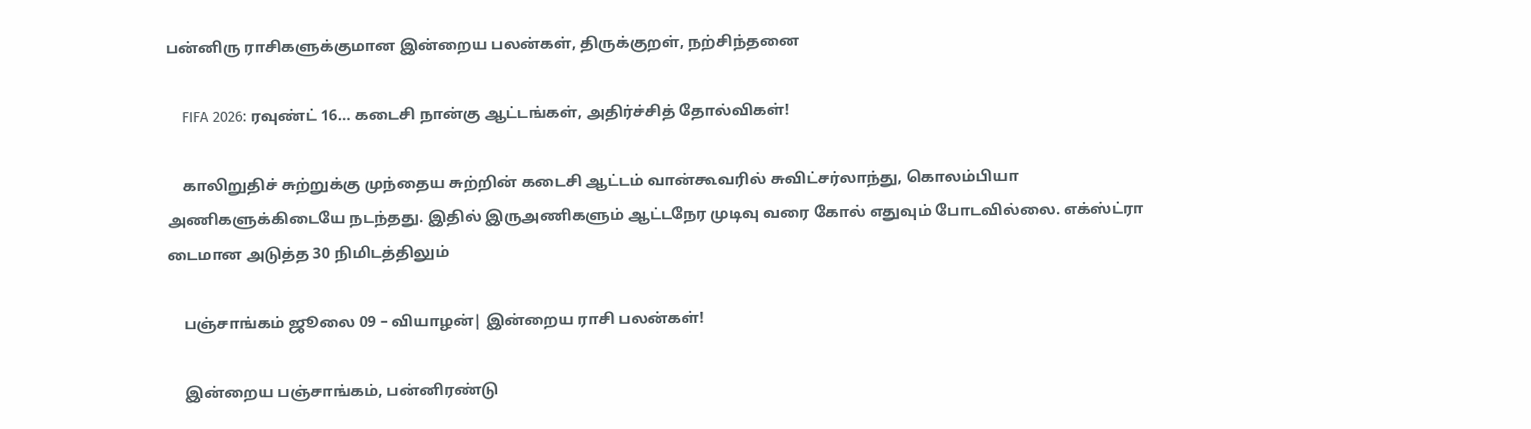பன்னிரு ராசிகளுக்குமான இன்றைய பலன்கள், திருக்குறள், நற்சிந்தனை

    FIFA 2026: ரவுண்ட் 16… கடைசி நான்கு ஆட்டங்கள், அதிர்ச்சித் தோல்விகள்!

    காலிறுதிச் சுற்றுக்கு முந்தைய சுற்றின் கடைசி ஆட்டம் வான்கூவரில் சுவிட்சர்லாந்து, கொலம்பியா அணிகளுக்கிடையே நடந்தது. இதில் இருஅணிகளும் ஆட்டநேர முடிவு வரை கோல் எதுவும் போடவில்லை. எக்ஸ்ட்ரா டைமான அடுத்த 30 நிமிடத்திலும்

    பஞ்சாங்கம் ஜூலை 09 – வியாழன்| இன்றைய ராசி பலன்கள்!

    இன்றைய பஞ்சாங்கம், பன்னிரண்டு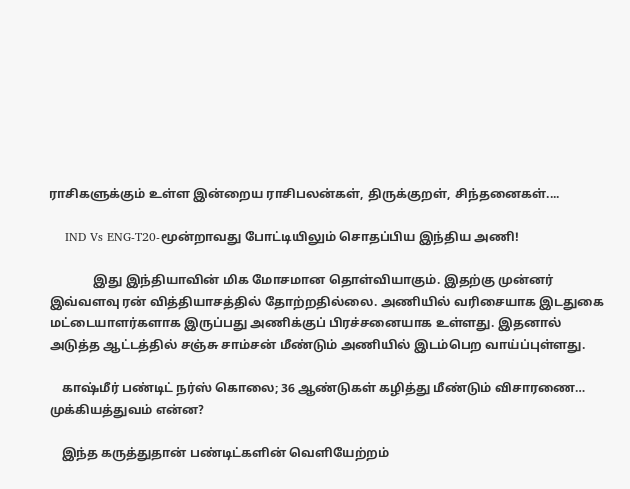ராசிகளுக்கும் உள்ள இன்றைய ராசிபலன்கள், திருக்குறள், சிந்தனைகள்....

    IND Vs ENG-T20-மூன்றாவது போட்டியிலும் சொதப்பிய இந்திய அணி!

              இது இந்தியாவின் மிக மோசமான தொள்வியாகும். இதற்கு முன்னர் இவ்வளவு ரன் வித்தியாசத்தில் தோற்றதில்லை. அணியில் வரிசையாக இடதுகை மட்டையாளர்களாக இருப்பது அணிக்குப் பிரச்சனையாக உள்ளது. இதனால் அடுத்த ஆட்டத்தில் சஞ்சு சாம்சன் மீண்டும் அணியில் இடம்பெற வாய்ப்புள்ளது.

    காஷ்மீர் பண்டிட் நர்ஸ் கொலை; 36 ஆண்டுகள் கழித்து மீண்டும் விசாரணை… முக்கியத்துவம் என்ன?

    இந்த கருத்துதான் பண்டிட்களின் வெளியேற்றம்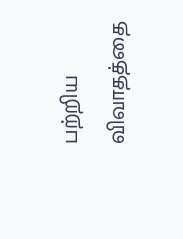பற்றிய விவாதத்தை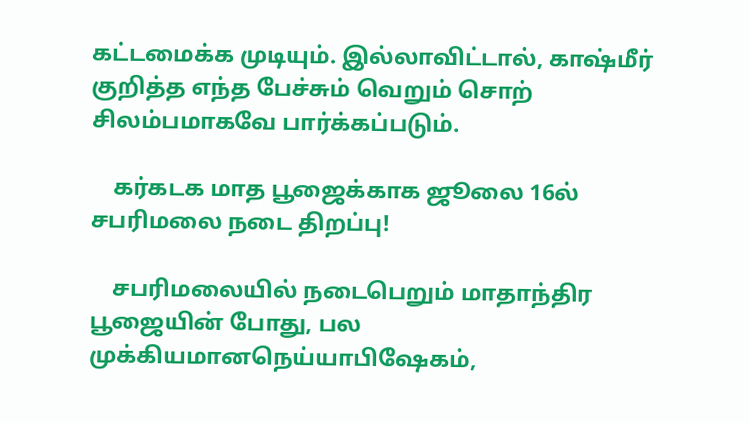கட்டமைக்க முடியும். இல்லாவிட்டால், காஷ்மீர் குறித்த எந்த பேச்சும் வெறும் சொற் சிலம்பமாகவே பார்க்கப்படும்.

    கர்கடக மாத பூஜைக்காக ஜூலை 16ல் சபரிமலை நடை திறப்பு!

    சபரிமலையில் நடைபெறும் மாதாந்திர பூஜையின் போது, பல முக்கியமானநெய்யாபிஷேகம்,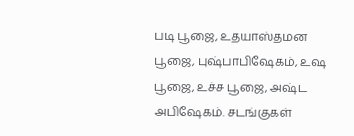படி பூஜை, உதயாஸ்தமன பூஜை, புஷ்பாபிஷேகம், உஷ பூஜை, உச்ச பூஜை, அஷ்ட அபிஷேகம். சடங்குகள்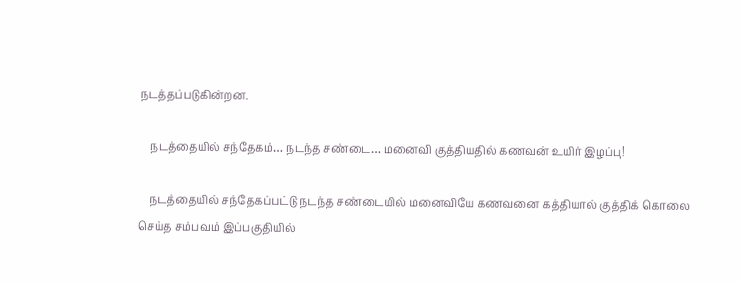நடத்தப்படுகின்றன.

    நடத்தையில் சந்தேகம்… நடந்த சண்டை… மனைவி குத்தியதில் கணவன் உயிர் இழப்பு!

    நடத்தையில் சந்தேகப்பட்டு நடந்த சண்டையில் மனைவியே கணவனை கத்தியால் குத்திக் கொலை செய்த சம்பவம் இப்பகுதியில்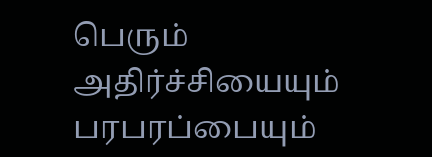பெரும் அதிர்ச்சியையும் பரபரப்பையும்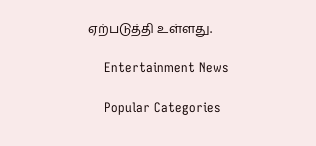ஏற்படுத்தி உள்ளது.

    Entertainment News

    Popular Categories